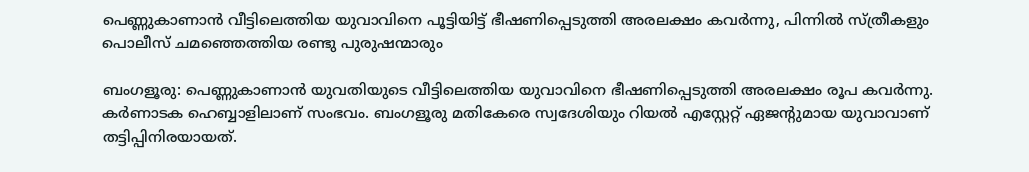പെണ്ണുകാണാന്‍ വീട്ടിലെത്തിയ യുവാവിനെ പൂട്ടിയിട്ട് ഭീഷണിപ്പെടുത്തി അരലക്ഷം കവര്‍ന്നു, പിന്നില്‍ സ്ത്രീകളും പൊലീസ് ചമഞ്ഞെത്തിയ രണ്ടു പുരുഷന്മാരും

ബംഗളൂരു: പെണ്ണുകാണാന്‍ യുവതിയുടെ വീട്ടിലെത്തിയ യുവാവിനെ ഭീഷണിപ്പെടുത്തി അരലക്ഷം രൂപ കവര്‍ന്നു. കര്‍ണാടക ഹെബ്ബാളിലാണ് സംഭവം. ബംഗളൂരു മതികേരെ സ്വദേശിയും റിയല്‍ എസ്റ്റേറ്റ് ഏജന്റുമായ യുവാവാണ് തട്ടിപ്പിനിരയായത്.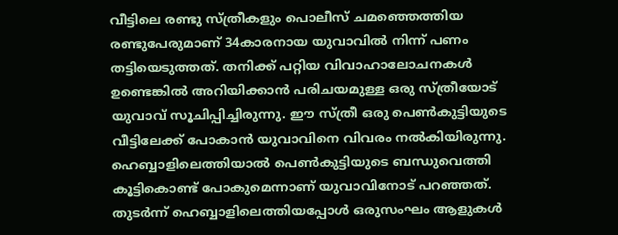വീട്ടിലെ രണ്ടു സ്ത്രീകളും പൊലീസ് ചമഞ്ഞെത്തിയ രണ്ടുപേരുമാണ് 34കാരനായ യുവാവില്‍ നിന്ന് പണം തട്ടിയെടുത്തത്. തനിക്ക് പറ്റിയ വിവാഹാലോചനകള്‍ ഉണ്ടെങ്കില്‍ അറിയിക്കാന്‍ പരിചയമുള്ള ഒരു സ്ത്രീയോട് യുവാവ് സൂചിപ്പിച്ചിരുന്നു. ഈ സ്ത്രീ ഒരു പെണ്‍കുട്ടിയുടെ വീട്ടിലേക്ക് പോകാന്‍ യുവാവിനെ വിവരം നല്‍കിയിരുന്നു. ഹെബ്ബാളിലെത്തിയാല്‍ പെണ്‍കുട്ടിയുടെ ബന്ധുവെത്തി കൂട്ടികൊണ്ട് പോകുമെന്നാണ് യുവാവിനോട് പറഞ്ഞത്. തുടര്‍ന്ന് ഹെബ്ബാളിലെത്തിയപ്പോള്‍ ഒരുസംഘം ആളുകള്‍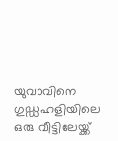യുവാവിനെ ഗുഡ്ഡഹളിയിലെ ഒരു വീട്ടിലേയ്ക്ക്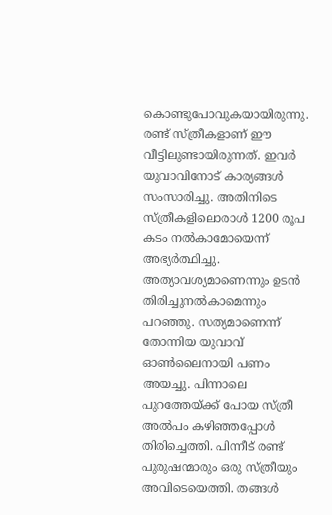കൊണ്ടുപോവുകയായിരുന്നു.
രണ്ട് സ്ത്രീകളാണ് ഈ വീട്ടിലുണ്ടായിരുന്നത്. ഇവര്‍ യുവാവിനോട് കാര്യങ്ങള്‍ സംസാരിച്ചു. അതിനിടെ സ്ത്രീകളിലൊരാള്‍ 1200 രൂപ കടം നല്‍കാമോയെന്ന് അഭ്യര്‍ത്ഥിച്ചു. അത്യാവശ്യമാണെന്നും ഉടന്‍ തിരിച്ചുനല്‍കാമെന്നും പറഞ്ഞു. സത്യമാണെന്ന് തോന്നിയ യുവാവ് ഓണ്‍ലൈനായി പണം അയച്ചു. പിന്നാലെ പുറത്തേയ്ക്ക് പോയ സ്ത്രീ അല്‍പം കഴിഞ്ഞപ്പോള്‍ തിരിച്ചെത്തി. പിന്നീട് രണ്ട് പുരുഷന്മാരും ഒരു സ്ത്രീയും അവിടെയെത്തി. തങ്ങള്‍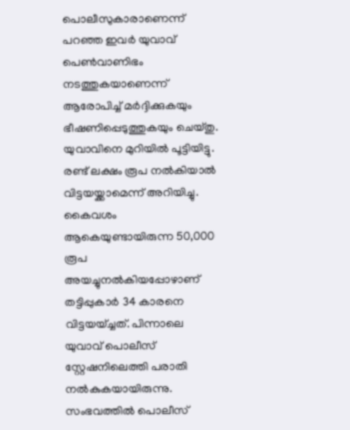പൊലീസുകാരാണെന്ന് പറഞ്ഞ ഇവര്‍ യുവാവ് പെണ്‍വാണിഭം നടത്തുകയാണെന്ന് ആരോപിച്ച് മര്‍ദ്ദിക്കുകയും ഭീഷണിപ്പെടുത്തുകയും ചെയ്തു. യുവാവിനെ മുറിയില്‍ പൂട്ടിയിട്ടു. രണ്ട് ലക്ഷം രൂപ നല്‍കിയാല്‍ വിട്ടയയ്ക്കാമെന്ന് അറിയിച്ചു. കൈവശം ആകെയുണ്ടായിരുന്ന 50,000 രൂപ അയച്ചുനല്‍കിയപ്പോഴാണ് തട്ടിപ്പുകാര്‍ 34 കാരനെ വിട്ടയയ്ച്ചത്. പിന്നാലെ യുവാവ് പൊലീസ് സ്റ്റേഷനിലെത്തി പരാതി നല്‍കുകയായിരുന്നു. സംഭവത്തില്‍ പൊലീസ്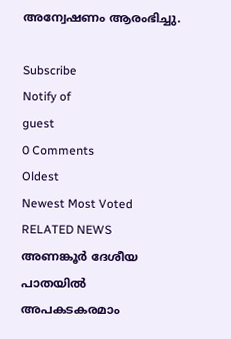അന്വേഷണം ആരംഭിച്ചു.

Subscribe
Notify of
guest
0 Comments
Oldest
Newest Most Voted
RELATED NEWS
അണങ്കൂര്‍ ദേശീയ പാതയില്‍ അപകടകരമാം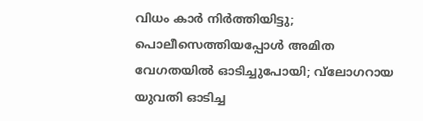വിധം കാര്‍ നിര്‍ത്തിയിട്ടു; പൊലീസെത്തിയപ്പോള്‍ അമിത വേഗതയില്‍ ഓടിച്ചുപോയി; വ്‌ലോഗറായ യുവതി ഓടിച്ച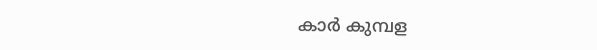കാര്‍ കുമ്പള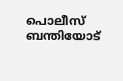പൊലീസ് ബന്തിയോട്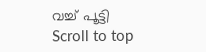വച്ച് പൂട്ടി
Scroll to top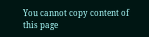You cannot copy content of this page